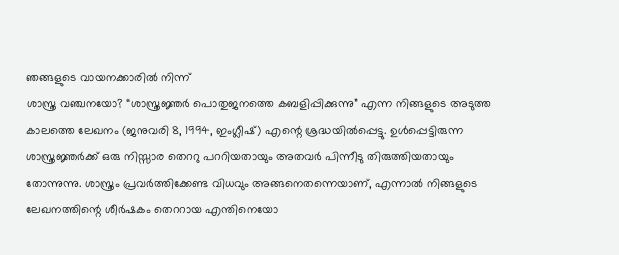ഞങ്ങളുടെ വായനക്കാരിൽ നിന്ന്
ശാസ്ത്ര വഞ്ചനയോ? “ശാസ്ത്രജ്ഞർ പൊതുജനത്തെ കബളിപ്പിക്കുന്നു” എന്ന നിങ്ങളുടെ അടുത്ത കാലത്തെ ലേഖനം (ജനുവരി 8, 1994, ഇംഗ്ലീഷ്) എന്റെ ശ്രദ്ധയിൽപ്പെട്ടു. ഉൾപ്പെട്ടിരുന്ന ശാസ്ത്രജ്ഞർക്ക് ഒരു നിസ്സാര തെററു പററിയതായും അതവർ പിന്നീടു തിരുത്തിയതായും തോന്നുന്നു. ശാസ്ത്രം പ്രവർത്തിക്കേണ്ട വിധവും അങ്ങനെതന്നെയാണ്, എന്നാൽ നിങ്ങളുടെ ലേഖനത്തിന്റെ ശീർഷകം തെററായ എന്തിനെയോ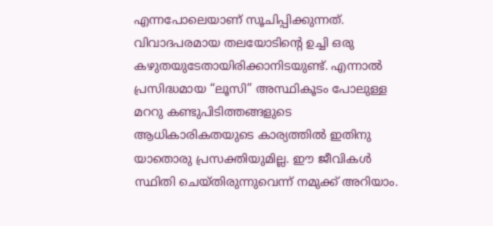എന്നപോലെയാണ് സൂചിപ്പിക്കുന്നത്. വിവാദപരമായ തലയോടിന്റെ ഉച്ചി ഒരു കഴുതയുടേതായിരിക്കാനിടയുണ്ട്. എന്നാൽ പ്രസിദ്ധമായ “ലൂസി” അസ്ഥികൂടം പോലുള്ള മററു കണ്ടുപിടിത്തങ്ങളുടെ ആധികാരികതയുടെ കാര്യത്തിൽ ഇതിനു യാതൊരു പ്രസക്തിയുമില്ല. ഈ ജീവികൾ സ്ഥിതി ചെയ്തിരുന്നുവെന്ന് നമുക്ക് അറിയാം.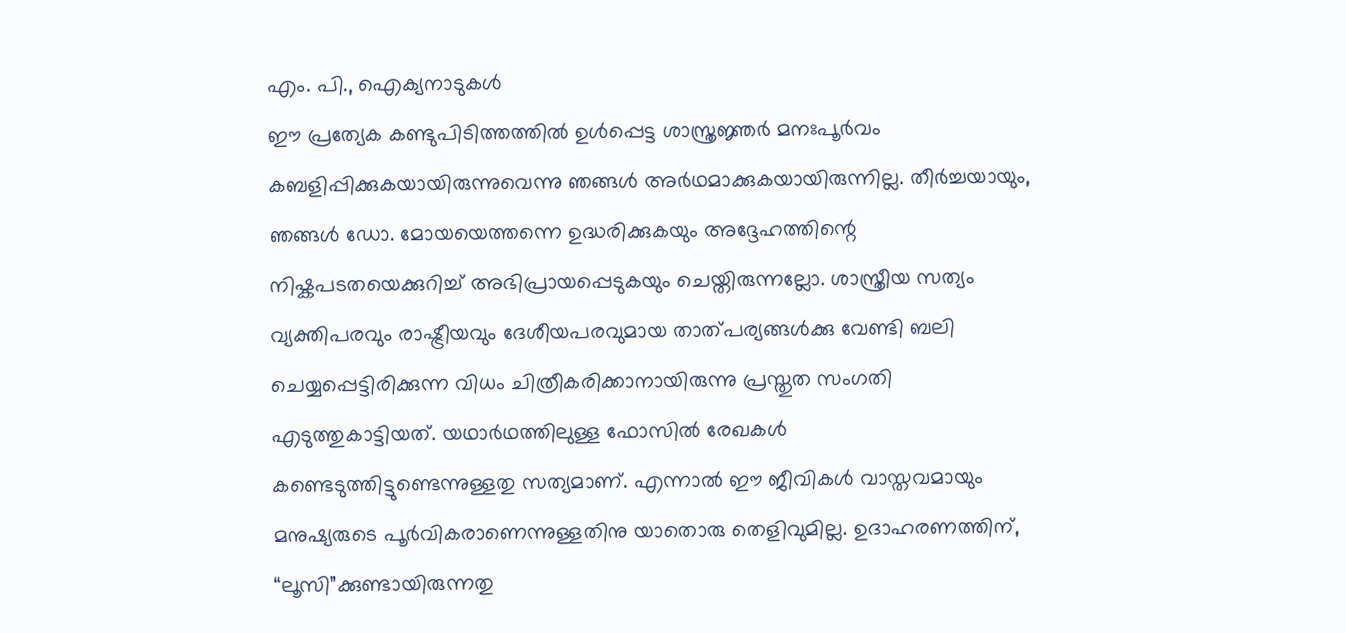എം. പി., ഐക്യനാടുകൾ
ഈ പ്രത്യേക കണ്ടുപിടിത്തത്തിൽ ഉൾപ്പെട്ട ശാസ്ത്രജ്ഞർ മനഃപൂർവം കബളിപ്പിക്കുകയായിരുന്നുവെന്നു ഞങ്ങൾ അർഥമാക്കുകയായിരുന്നില്ല. തീർച്ചയായും, ഞങ്ങൾ ഡോ. മോയയെത്തന്നെ ഉദ്ധരിക്കുകയും അദ്ദേഹത്തിന്റെ നിഷ്കപടതയെക്കുറിച്ച് അഭിപ്രായപ്പെടുകയും ചെയ്തിരുന്നല്ലോ. ശാസ്ത്രീയ സത്യം വ്യക്തിപരവും രാഷ്ട്രീയവും ദേശീയപരവുമായ താത്പര്യങ്ങൾക്കു വേണ്ടി ബലി ചെയ്യപ്പെട്ടിരിക്കുന്ന വിധം ചിത്രീകരിക്കാനായിരുന്നു പ്രസ്തുത സംഗതി എടുത്തുകാട്ടിയത്. യഥാർഥത്തിലുള്ള ഫോസിൽ രേഖകൾ കണ്ടെടുത്തിട്ടുണ്ടെന്നുള്ളതു സത്യമാണ്. എന്നാൽ ഈ ജീവികൾ വാസ്തവമായും മനുഷ്യരുടെ പൂർവികരാണെന്നുള്ളതിനു യാതൊരു തെളിവുമില്ല. ഉദാഹരണത്തിന്, “ലൂസി”ക്കുണ്ടായിരുന്നതു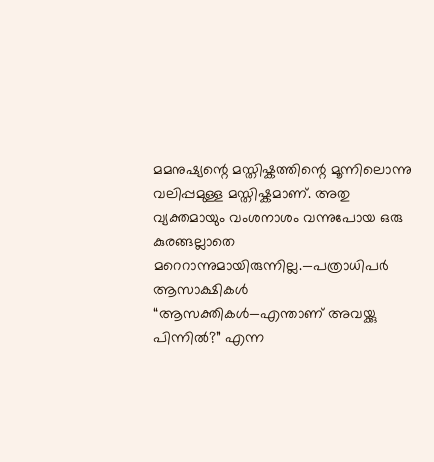മമനുഷ്യന്റെ മസ്തിഷ്കത്തിന്റെ മൂന്നിലൊന്നു വലിപ്പമുള്ള മസ്തിഷ്കമാണ്. അതു വ്യക്തമായും വംശനാശം വന്നുപോയ ഒരു കുരങ്ങല്ലാതെ മറെറാന്നുമായിരുന്നില്ല.—പത്രാധിപർ
ആസാക്ഷികൾ “ആസക്തികൾ—എന്താണ് അവയ്ക്കു പിന്നിൽ?” എന്ന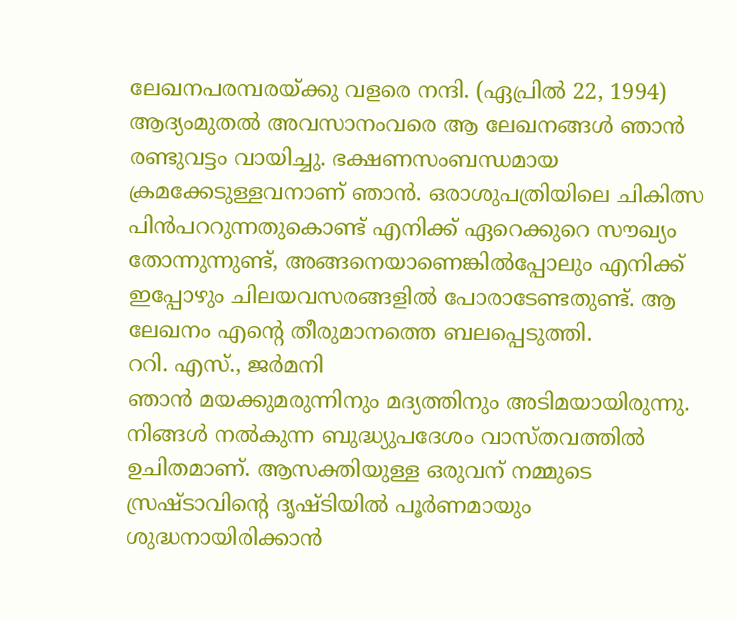ലേഖനപരമ്പരയ്ക്കു വളരെ നന്ദി. (ഏപ്രിൽ 22, 1994) ആദ്യംമുതൽ അവസാനംവരെ ആ ലേഖനങ്ങൾ ഞാൻ രണ്ടുവട്ടം വായിച്ചു. ഭക്ഷണസംബന്ധമായ ക്രമക്കേടുള്ളവനാണ് ഞാൻ. ഒരാശുപത്രിയിലെ ചികിത്സ പിൻപററുന്നതുകൊണ്ട് എനിക്ക് ഏറെക്കുറെ സൗഖ്യം തോന്നുന്നുണ്ട്, അങ്ങനെയാണെങ്കിൽപ്പോലും എനിക്ക് ഇപ്പോഴും ചിലയവസരങ്ങളിൽ പോരാടേണ്ടതുണ്ട്. ആ ലേഖനം എന്റെ തീരുമാനത്തെ ബലപ്പെടുത്തി.
ററി. എസ്., ജർമനി
ഞാൻ മയക്കുമരുന്നിനും മദ്യത്തിനും അടിമയായിരുന്നു. നിങ്ങൾ നൽകുന്ന ബുദ്ധ്യുപദേശം വാസ്തവത്തിൽ ഉചിതമാണ്. ആസക്തിയുള്ള ഒരുവന് നമ്മുടെ സ്രഷ്ടാവിന്റെ ദൃഷ്ടിയിൽ പൂർണമായും ശുദ്ധനായിരിക്കാൻ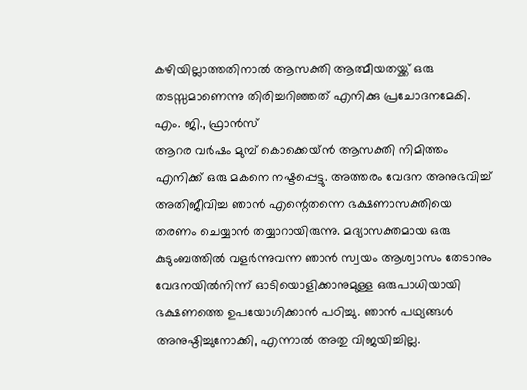കഴിയില്ലാത്തതിനാൽ ആസക്തി ആത്മീയതയ്ക്ക് ഒരു തടസ്സമാണെന്നു തിരിച്ചറിഞ്ഞത് എനിക്കു പ്രചോദനമേകി.
എം. ജി., ഫ്രാൻസ്
ആറര വർഷം മുമ്പ് കൊക്കെയ്ൻ ആസക്തി നിമിത്തം എനിക്ക് ഒരു മകനെ നഷ്ടപ്പെട്ടു. അത്തരം വേദന അനുഭവിച്ച് അതിജീവിച്ച ഞാൻ എന്റെതന്നെ ഭക്ഷണാസക്തിയെ തരണം ചെയ്യാൻ തയ്യാറായിരുന്നു. മദ്യാസക്തമായ ഒരു കുടുംബത്തിൽ വളർന്നുവന്ന ഞാൻ സ്വയം ആശ്വാസം തേടാനും വേദനയിൽനിന്ന് ഓടിയൊളിക്കാനുമുള്ള ഒരുപാധിയായി ഭക്ഷണത്തെ ഉപയോഗിക്കാൻ പഠിച്ചു. ഞാൻ പഥ്യങ്ങൾ അനുഷ്ഠിച്ചുനോക്കി, എന്നാൽ അതു വിജയിച്ചില്ല.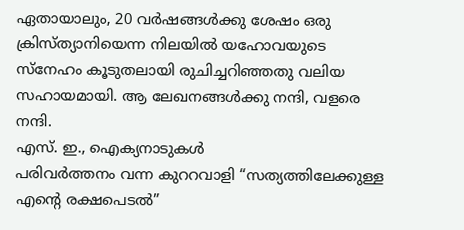ഏതായാലും, 20 വർഷങ്ങൾക്കു ശേഷം ഒരു ക്രിസ്ത്യാനിയെന്ന നിലയിൽ യഹോവയുടെ സ്നേഹം കൂടുതലായി രുചിച്ചറിഞ്ഞതു വലിയ സഹായമായി. ആ ലേഖനങ്ങൾക്കു നന്ദി, വളരെ നന്ദി.
എസ്. ഇ., ഐക്യനാടുകൾ
പരിവർത്തനം വന്ന കുററവാളി “സത്യത്തിലേക്കുള്ള എന്റെ രക്ഷപെടൽ”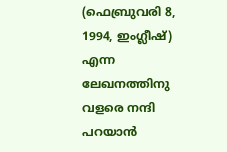(ഫെബ്രുവരി 8, 1994, ഇംഗ്ലീഷ്) എന്ന ലേഖനത്തിനു വളരെ നന്ദി പറയാൻ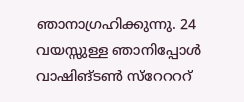ഞാനാഗ്രഹിക്കുന്നു. 24 വയസ്സുള്ള ഞാനിപ്പോൾ വാഷിങ്ടൺ സ്റേറററ്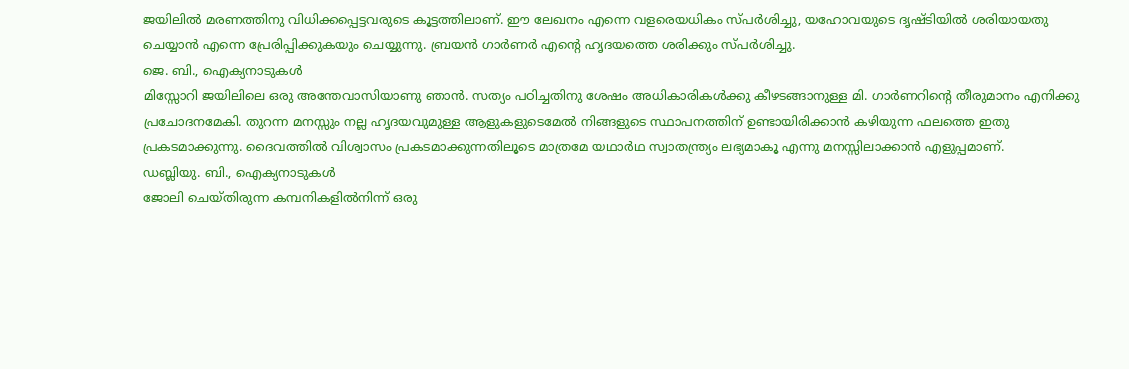ജയിലിൽ മരണത്തിനു വിധിക്കപ്പെട്ടവരുടെ കൂട്ടത്തിലാണ്. ഈ ലേഖനം എന്നെ വളരെയധികം സ്പർശിച്ചു, യഹോവയുടെ ദൃഷ്ടിയിൽ ശരിയായതു ചെയ്യാൻ എന്നെ പ്രേരിപ്പിക്കുകയും ചെയ്യുന്നു. ബ്രയൻ ഗാർണർ എന്റെ ഹൃദയത്തെ ശരിക്കും സ്പർശിച്ചു.
ജെ. ബി., ഐക്യനാടുകൾ
മിസ്സോറി ജയിലിലെ ഒരു അന്തേവാസിയാണു ഞാൻ. സത്യം പഠിച്ചതിനു ശേഷം അധികാരികൾക്കു കീഴടങ്ങാനുള്ള മി. ഗാർണറിന്റെ തീരുമാനം എനിക്കു പ്രചോദനമേകി. തുറന്ന മനസ്സും നല്ല ഹൃദയവുമുള്ള ആളുകളുടെമേൽ നിങ്ങളുടെ സ്ഥാപനത്തിന് ഉണ്ടായിരിക്കാൻ കഴിയുന്ന ഫലത്തെ ഇതു പ്രകടമാക്കുന്നു. ദൈവത്തിൽ വിശ്വാസം പ്രകടമാക്കുന്നതിലൂടെ മാത്രമേ യഥാർഥ സ്വാതന്ത്ര്യം ലഭ്യമാകൂ എന്നു മനസ്സിലാക്കാൻ എളുപ്പമാണ്.
ഡബ്ലിയു. ബി., ഐക്യനാടുകൾ
ജോലി ചെയ്തിരുന്ന കമ്പനികളിൽനിന്ന് ഒരു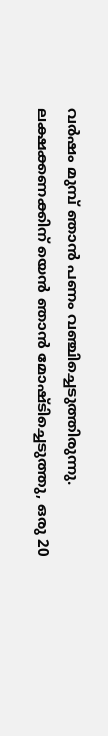വർഷം മുമ്പ് ഞാൻ പണം വഞ്ചിച്ചെടുത്തിരുന്നു. ലക്ഷക്കണക്കിന് യെൻ ഞാൻ മോഷ്ടിച്ചെടുത്തു, ഒരു 20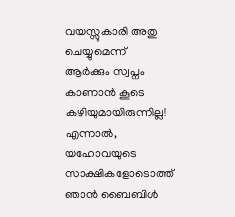വയസ്സുകാരി അതു ചെയ്യുമെന്ന് ആർക്കും സ്വപ്നം കാണാൻ കൂടെ കഴിയുമായിരുന്നില്ല! എന്നാൽ, യഹോവയുടെ സാക്ഷികളോടൊത്ത് ഞാൻ ബൈബിൾ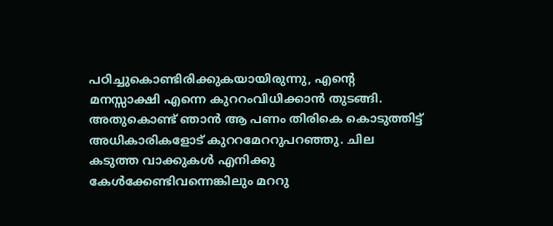പഠിച്ചുകൊണ്ടിരിക്കുകയായിരുന്നു, എന്റെ മനസ്സാക്ഷി എന്നെ കുററംവിധിക്കാൻ തുടങ്ങി. അതുകൊണ്ട് ഞാൻ ആ പണം തിരികെ കൊടുത്തിട്ട് അധികാരികളോട് കുററമേററുപറഞ്ഞു. ചില കടുത്ത വാക്കുകൾ എനിക്കു കേൾക്കേണ്ടിവന്നെങ്കിലും മററു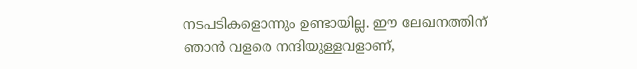നടപടികളൊന്നും ഉണ്ടായില്ല. ഈ ലേഖനത്തിന് ഞാൻ വളരെ നന്ദിയുള്ളവളാണ്,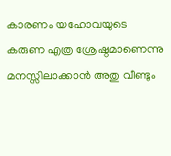കാരണം യഹോവയുടെ കരുണ എത്ര ശ്രേഷ്ഠമാണെന്നു മനസ്സിലാക്കാൻ അതു വീണ്ടും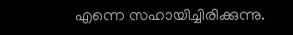എന്നെ സഹായിച്ചിരിക്കുന്നു.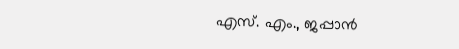എസ്. എം., ജപ്പാൻ